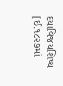દયાવિજયશિષ્ય [ઈ.૧૮૨૭માં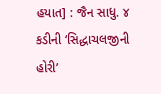હયાત] : જૈન સાધુ. ૪ કડીની ‘સિદ્ધાચલજીની હોરી’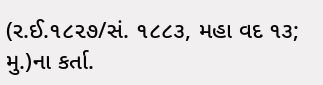(ર.ઈ.૧૮૨૭/સં. ૧૮૮૩, મહા વદ ૧૩; મુ.)ના કર્તા.